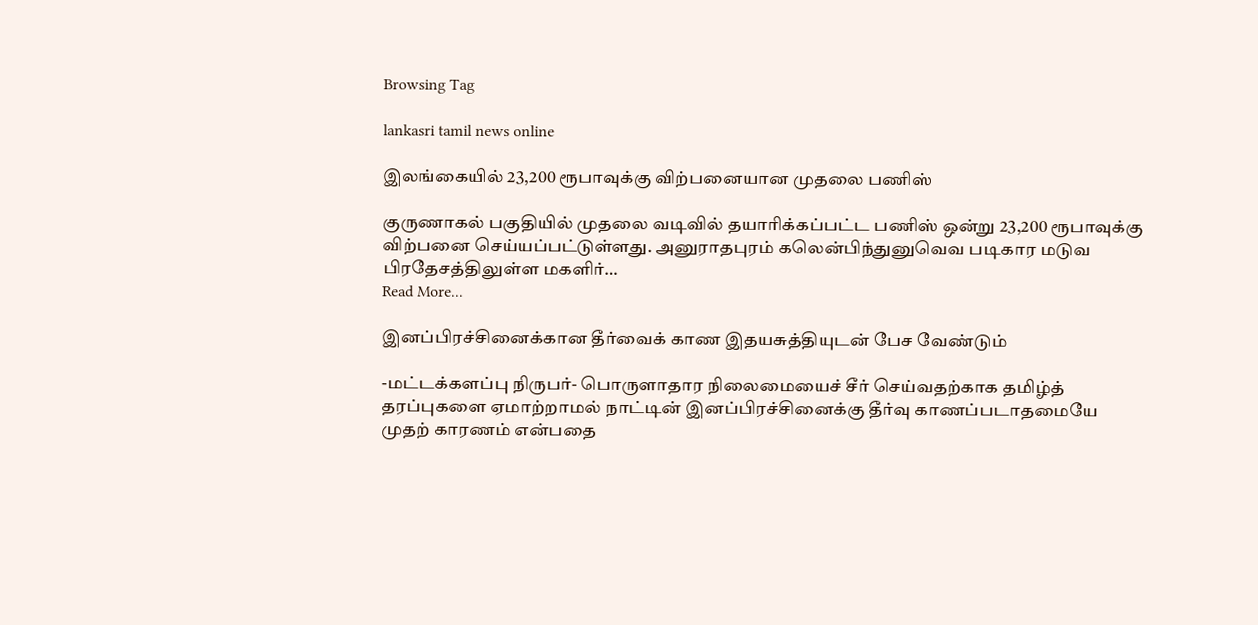Browsing Tag

lankasri tamil news online

இலங்கையில் 23,200 ரூபாவுக்கு விற்பனையான முதலை பணிஸ்

குருணாகல் பகுதியில் முதலை வடிவில் தயாரிக்கப்பட்ட பணிஸ் ஒன்று 23,200 ரூபாவுக்கு விற்பனை செய்யப்பட்டுள்ளது. அனுராதபுரம் கலென்பிந்துனுவெவ படிகார மடுவ பிரதேசத்திலுள்ள மகளிர்…
Read More...

இனப்பிரச்சினைக்கான தீர்வைக் காண இதயசுத்தியுடன் பேச வேண்டும்

-மட்டக்களப்பு நிருபர்- பொருளாதார நிலைமையைச் சீர் செய்வதற்காக தமிழ்த் தரப்புகளை ஏமாற்றாமல் நாட்டின் இனப்பிரச்சினைக்கு தீர்வு காணப்படாதமையே முதற் காரணம் என்பதை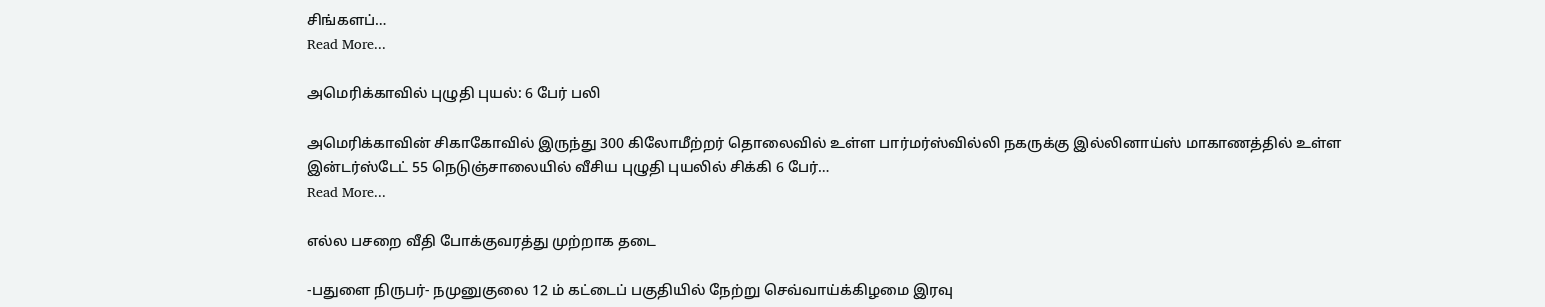சிங்களப்…
Read More...

அமெரிக்காவில் புழுதி புயல்: 6 பேர் பலி

அமெரிக்காவின் சிகாகோவில் இருந்து 300 கிலோமீற்றர் தொலைவில் உள்ள பார்மர்ஸ்வில்லி நகருக்கு இல்லினாய்ஸ் மாகாணத்தில் உள்ள இன்டர்ஸ்டேட் 55 நெடுஞ்சாலையில் வீசிய புழுதி புயலில் சிக்கி 6 பேர்…
Read More...

எல்ல பசறை வீதி போக்குவரத்து முற்றாக தடை

-பதுளை நிருபர்- நமுனுகுலை 12 ம் கட்டைப் பகுதியில் நேற்று செவ்வாய்க்கிழமை இரவு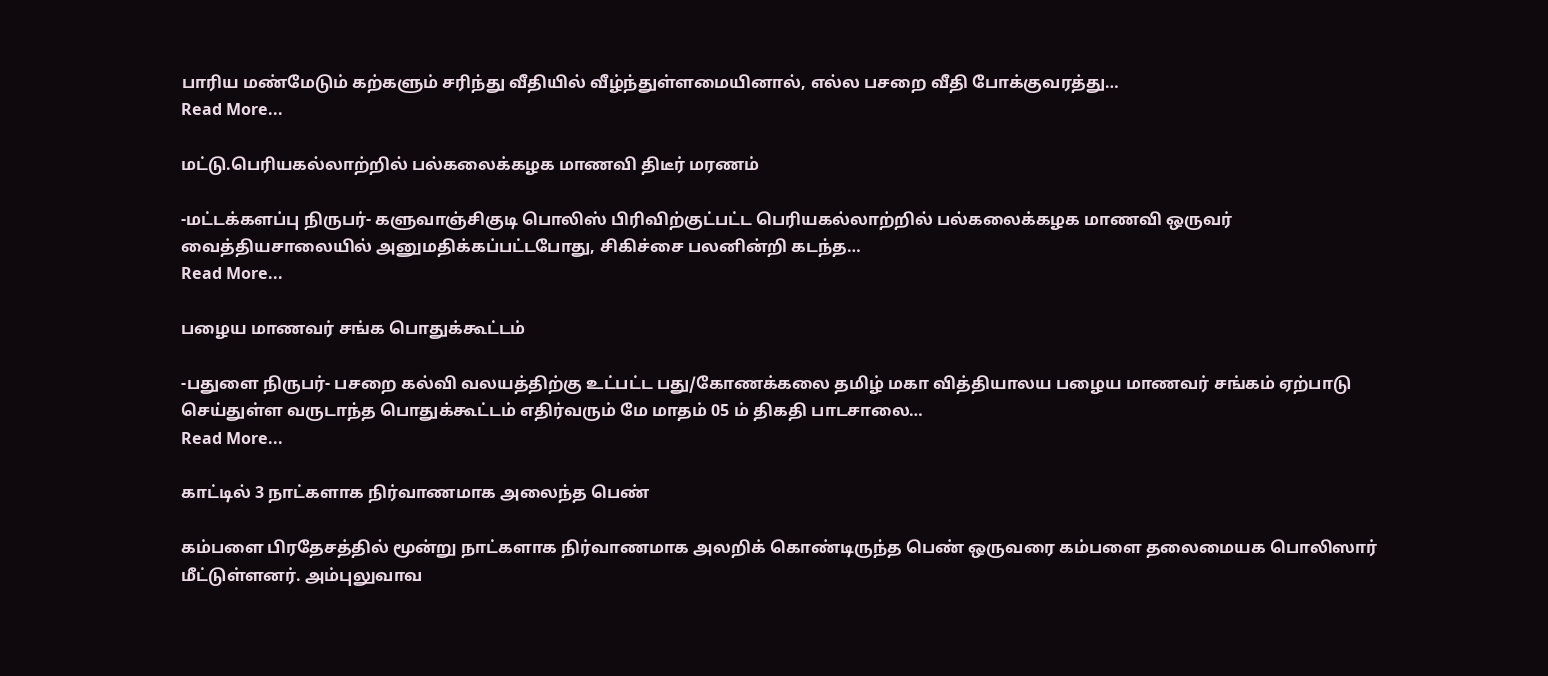பாரிய மண்மேடும் கற்களும் சரிந்து வீதியில் வீழ்ந்துள்ளமையினால், எல்ல பசறை வீதி போக்குவரத்து…
Read More...

மட்டு.பெரியகல்லாற்றில் பல்கலைக்கழக மாணவி திடீர் மரணம்

-மட்டக்களப்பு நிருபர்- களுவாஞ்சிகுடி பொலிஸ் பிரிவிற்குட்பட்ட பெரியகல்லாற்றில் பல்கலைக்கழக மாணவி ஒருவர் வைத்தியசாலையில் அனுமதிக்கப்பட்டபோது, சிகிச்சை பலனின்றி கடந்த…
Read More...

பழைய மாணவர் சங்க பொதுக்கூட்டம்

-பதுளை நிருபர்- பசறை கல்வி வலயத்திற்கு உட்பட்ட பது/கோணக்கலை தமிழ் மகா வித்தியாலய பழைய மாணவர் சங்கம் ஏற்பாடு செய்துள்ள வருடாந்த பொதுக்கூட்டம் எதிர்வரும் மே மாதம் 05 ம் திகதி பாடசாலை…
Read More...

காட்டில் 3 நாட்களாக நிர்வாணமாக அலைந்த பெண்

கம்பளை பிரதேசத்தில் மூன்று நாட்களாக நிர்வாணமாக அலறிக் கொண்டிருந்த பெண் ஒருவரை கம்பளை தலைமையக பொலிஸார் மீட்டுள்ளனர். அம்புலுவாவ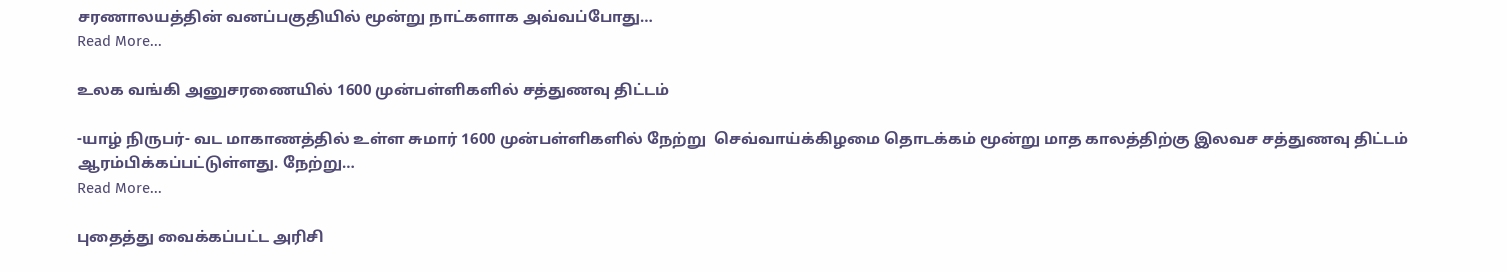சரணாலயத்தின் வனப்பகுதியில் மூன்று நாட்களாக அவ்வப்போது…
Read More...

உலக வங்கி அனுசரணையில் 1600 முன்பள்ளிகளில் சத்துணவு திட்டம்

-யாழ் நிருபர்- வட மாகாணத்தில் உள்ள சுமார் 1600 முன்பள்ளிகளில் நேற்று  செவ்வாய்க்கிழமை தொடக்கம் மூன்று மாத காலத்திற்கு இலவச சத்துணவு திட்டம் ஆரம்பிக்கப்பட்டுள்ளது. நேற்று…
Read More...

புதைத்து வைக்கப்பட்ட அரிசி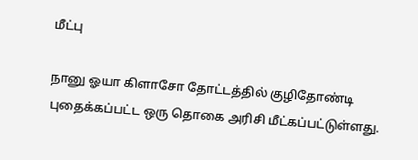மீட்பு

நானு ஓயா கிளாசோ தோட்டத்தில் குழிதோண்டி புதைக்கப்பட்ட ஒரு தொகை அரிசி மீட்கப்பட்டுள்ளது.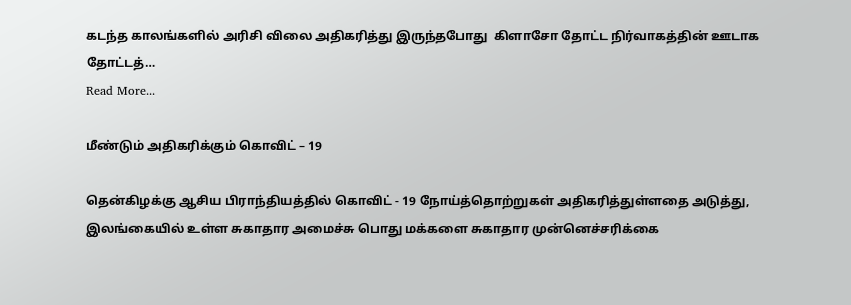கடந்த காலங்களில் அரிசி விலை அதிகரித்து இருந்தபோது  கிளாசோ தோட்ட நிர்வாகத்தின் ஊடாக தோட்டத்…
Read More...

மீண்டும் அதிகரிக்கும் கொவிட் – 19

தென்கிழக்கு ஆசிய பிராந்தியத்தில் கொவிட் - 19 நோய்த்தொற்றுகள் அதிகரித்துள்ளதை அடுத்து, இலங்கையில் உள்ள சுகாதார அமைச்சு பொது மக்களை சுகாதார முன்னெச்சரிக்கை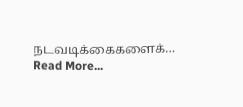நடவடிக்கைகளைக்…
Read More...